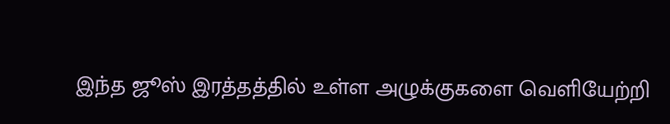இந்த ஜூஸ் இரத்தத்தில் உள்ள அழுக்குகளை வெளியேற்றி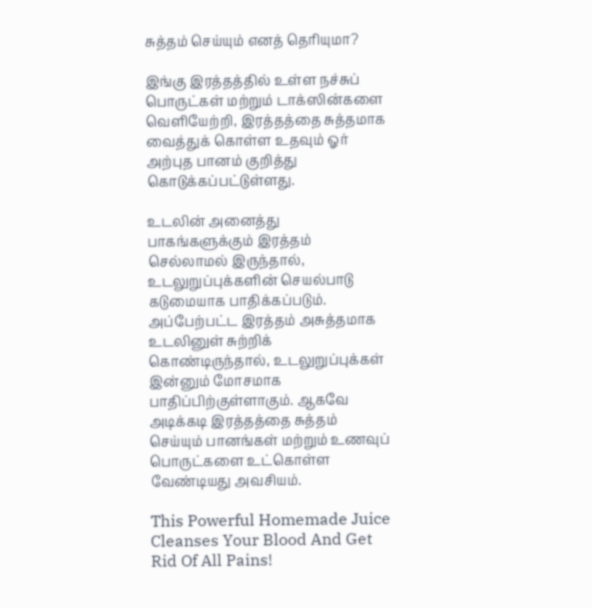சுத்தம் செய்யும் எனத் தெரியுமா?

இங்கு இரத்தத்தில் உள்ள நச்சுப் பொருட்கள் மற்றும் டாக்ஸின்களை வெளியேற்றி, இரத்தத்தை சுத்தமாக வைத்துக் கொள்ள உதவும் ஓர் அற்புத பானம் குறித்து கொடுக்கப்பட்டுள்ளது.

உடலின் அனைத்து பாகங்களுக்கும் இரத்தம் செல்லாமல் இருந்தால், உடலுறுப்புக்களின் செயல்பாடு கடுமையாக பாதிக்கப்படும். அப்பேற்பட்ட இரத்தம் அசுத்தமாக உடலினுள் சுற்றிக் கொண்டிருந்தால், உடலுறுப்புக்கள் இன்னும் மோசமாக பாதிப்பிற்குள்ளாகும். ஆகவே அடிக்கடி இரத்தத்தை சுத்தம் செய்யும் பானங்கள் மற்றும் உணவுப் பொருட்களை உட்கொள்ள வேண்டியது அவசியம்.

This Powerful Homemade Juice Cleanses Your Blood And Get Rid Of All Pains!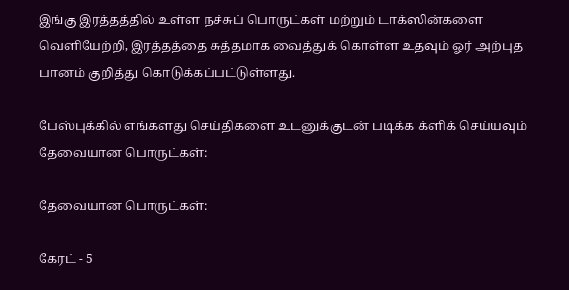இங்கு இரத்தத்தில் உள்ள நச்சுப் பொருட்கள் மற்றும் டாக்ஸின்களை வெளியேற்றி, இரத்தத்தை சுத்தமாக வைத்துக் கொள்ள உதவும் ஓர் அற்புத பானம் குறித்து கொடுக்கப்பட்டுள்ளது.

பேஸ்புக்கில் எங்களது செய்திகளை உடனுக்குடன் படிக்க க்ளிக் செய்யவும்
தேவையான பொருட்கள்:

தேவையான பொருட்கள்:

கேரட் - 5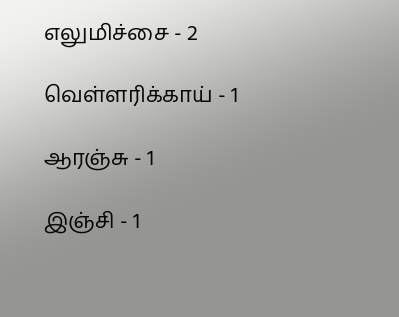எலுமிச்சை - 2

வெள்ளரிக்காய் - 1

ஆரஞ்சு - 1

இஞ்சி - 1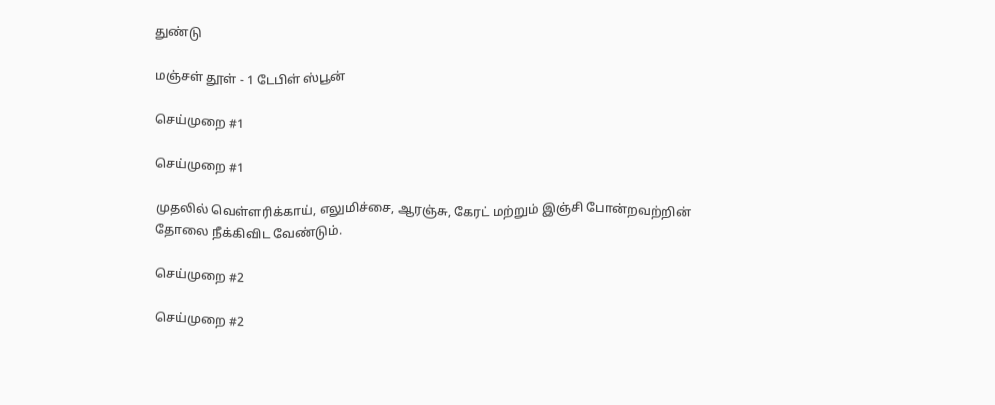துண்டு

மஞ்சள் தூள் - 1 டேபிள் ஸ்பூன்

செய்முறை #1

செய்முறை #1

முதலில் வெள்ளரிக்காய், எலுமிச்சை, ஆரஞ்சு, கேரட் மற்றும் இஞ்சி போன்றவற்றின் தோலை நீக்கிவிட வேண்டும்.

செய்முறை #2

செய்முறை #2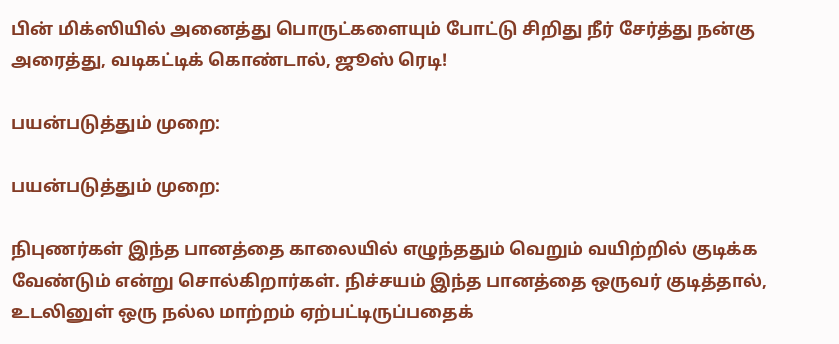பின் மிக்ஸியில் அனைத்து பொருட்களையும் போட்டு சிறிது நீர் சேர்த்து நன்கு அரைத்து, வடிகட்டிக் கொண்டால், ஜூஸ் ரெடி!

பயன்படுத்தும் முறை:

பயன்படுத்தும் முறை:

நிபுணர்கள் இந்த பானத்தை காலையில் எழுந்ததும் வெறும் வயிற்றில் குடிக்க வேண்டும் என்று சொல்கிறார்கள். நிச்சயம் இந்த பானத்தை ஒருவர் குடித்தால், உடலினுள் ஒரு நல்ல மாற்றம் ஏற்பட்டிருப்பதைக்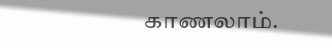காணலாம்.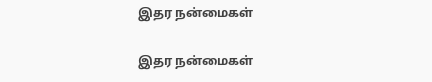இதர நன்மைகள்

இதர நன்மைகள்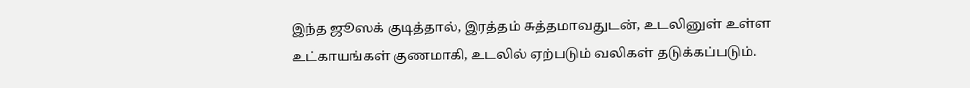இந்த ஜூஸக் குடித்தால், இரத்தம் சுத்தமாவதுடன், உடலினுள் உள்ள உட்காயங்கள் குணமாகி, உடலில் ஏற்படும் வலிகள் தடுக்கப்படும்.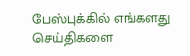பேஸ்புக்கில் எங்களது செய்திகளை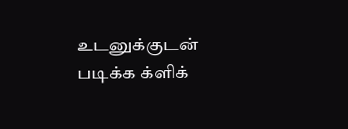உடனுக்குடன் படிக்க க்ளிக்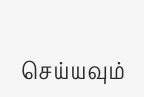செய்யவும்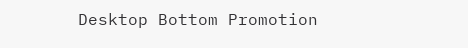Desktop Bottom Promotion